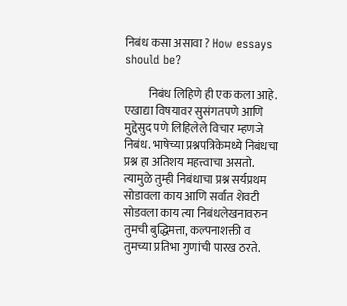निबंध कसा असावा ? How essays should be?

          निबंध लिहिणे ही एक कला आहे. एखाद्या विषयावर सुसंगतपणे आणि मुद्देसुद पणे लिहिलेले विचार म्हणजे निबंध. भाषेच्या प्रश्नपत्रिकेमध्ये निबंधचा प्रश्न हा अतिशय महत्त्वाचा असतो. त्यामुळे तुम्ही निबंधाचा प्रश्न सर्यप्रथम सोडावला काय आणि सर्वात शेवटी सोडवला काय त्या निबंधलेखनावरुन तुमची बुद्धिमत्ता, कल्पनाशक्ती व तुमच्या प्रतिभा गुणांची पारख ठरते.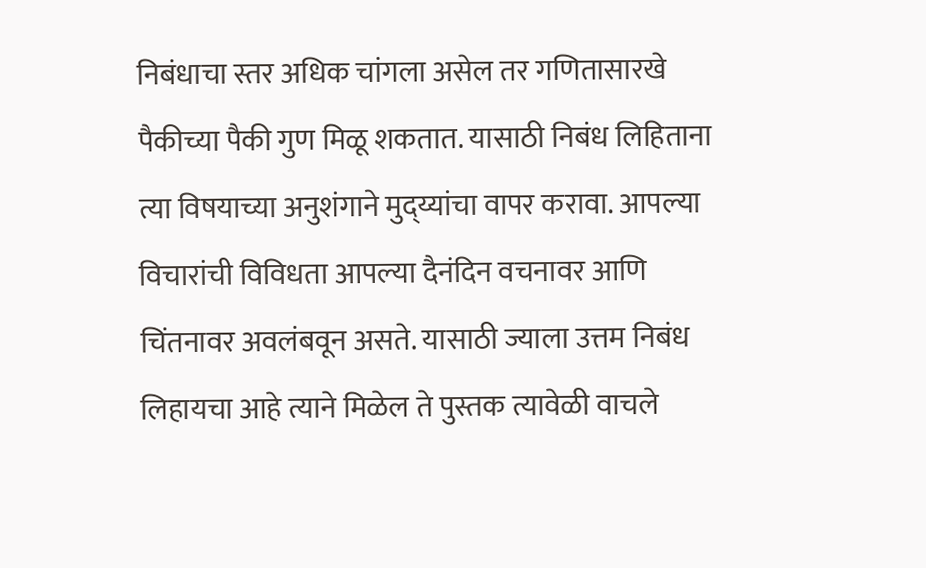निबंधाचा स्तर अधिक चांगला असेल तर गणितासारखे पैकीच्या पैकी गुण मिळू शकतात. यासाठी निबंध लिहिताना त्या विषयाच्या अनुशंगाने मुद्य्यांचा वापर करावा. आपल्या विचारांची विविधता आपल्या दैनंदिन वचनावर आणि चिंतनावर अवलंबवून असते. यासाठी ज्याला उत्तम निबंध लिहायचा आहे त्याने मिळेल ते पुस्तक त्यावेळी वाचले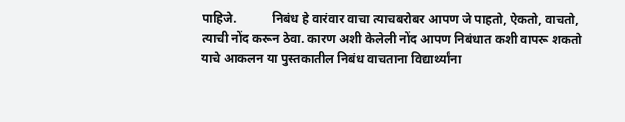पाहिजे.           निबंध हे वारंवार वाचा त्याचबरोबर आपण जे पाहतो, ऐकतो, वाचतो, त्याची नोंद करून ठेवा. कारण अशी केलेली नोंद आपण निबंधात कशी वापरू शकतो याचे आकलन या पुस्तकातील निबंध वाचताना विद्यार्थ्यांना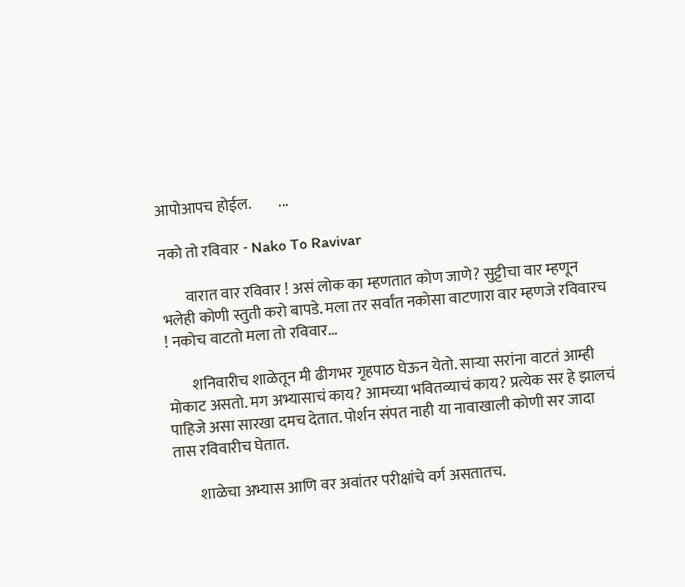आपोआपच होईल.         ...

नको तो रविवार - Nako To Ravivar

        वारात वार रविवार ! असं लोक का म्हणतात कोण जाणे? सुट्टीचा वार म्हणून भलेही कोणी स्तुती करो बापडे. मला तर सर्वांत नकोसा वाटणारा वार म्हणजे रविवारच ! नकोच वाटतो मला तो रविवार...

        शनिवारीच शाळेतून मी ढीगभर गृहपाठ घेऊन येतो. साऱ्या सरांना वाटतं आम्ही मोकाट असतो. मग अभ्यासाचं काय? आमच्या भवितव्याचं काय? प्रत्येक सर हे झालचं पाहिजे असा सारखा दमच देतात. पोर्शन संपत नाही या नावाखाली कोणी सर जादा तास रविवारीच घेतात.

        शाळेचा अभ्यास आणि वर अवांतर परीक्षांचे वर्ग असतातच.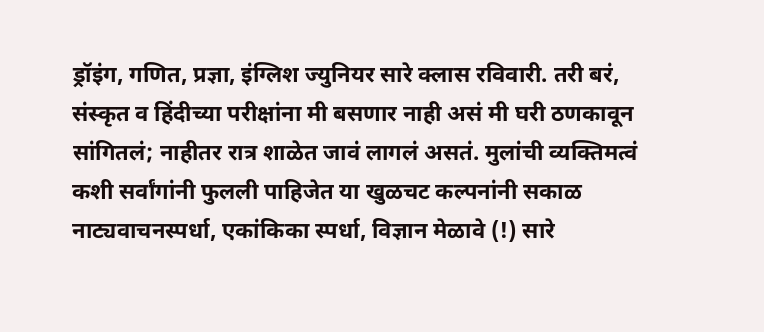ड्रॉइंग, गणित, प्रज्ञा, इंग्लिश ज्युनियर सारे क्लास रविवारी. तरी बरं, संस्कृत व हिंदीच्या परीक्षांना मी बसणार नाही असं मी घरी ठणकावून सांगितलं; नाहीतर रात्र शाळेत जावं लागलं असतं. मुलांची व्यक्तिमत्वं कशी सर्वांगांनी फुलली पाहिजेत या खुळचट कल्पनांनी सकाळ नाट्यवाचनस्पर्धा, एकांकिका स्पर्धा, विज्ञान मेळावे (!) सारे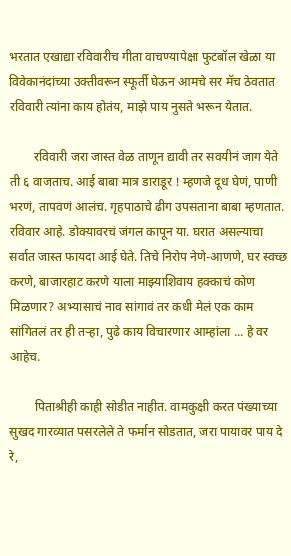भरतात एखाद्या रविवारीच गीता वाचण्यापेक्षा फुटबॉल खेळा या विवेकानंदांच्या उक्तीवरून स्फूर्ती घेऊन आमचे सर मॅच ठेवतात रविवारी त्यांना काय होतंय, माझे पाय नुसते भरून येतात.

        रविवारी जरा जास्त वेळ ताणून द्यावी तर सवयीनं जाग येते ती ६ वाजताच. आई बाबा मात्र डाराडूर ! म्हणजे दूध घेणं, पाणी भरणं, तापवणं आलंच. गृहपाठाचे ढीग उपसताना बाबा म्हणतात. रविवार आहे. डोक्यावरचं जंगल कापून या. घरात असल्याचा सर्वात जास्त फायदा आई घेते. तिचे निरोप नेणे-आणणे, घर स्वच्छ करणे, बाजारहाट करणे याला माझ्याशिवाय हक्काचं कोण मिळणार? अभ्यासाचं नाव सांगावं तर कधी मेलं एक काम सांगितलं तर ही तऱ्हा, पुढे काय विचारणार आम्हांला ... हे वर आहेच.

        पिताश्रीही काही सोडीत नाहीत. वामकुक्षी करत पंख्याच्या सुखद गारव्यात पसरलेले ते फर्मान सोडतात, जरा पायावर पाय दे रे,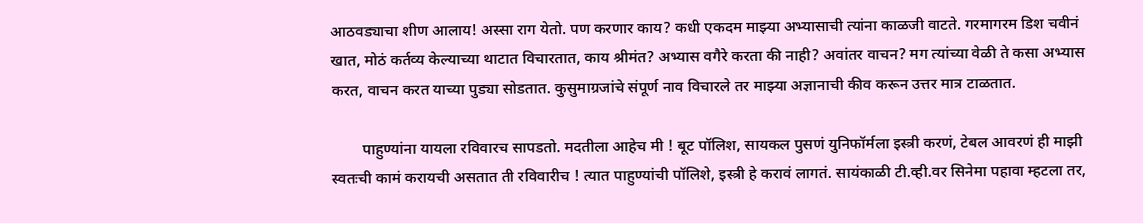आठवड्याचा शीण आलाय! अस्सा राग येतो. पण करणार काय? कधी एकदम माझ्या अभ्यासाची त्यांना काळजी वाटते. गरमागरम डिश चवीनं खात, मोठं कर्तव्य केल्याच्या थाटात विचारतात, काय श्रीमंत? अभ्यास वगैरे करता की नाही? अवांतर वाचन? मग त्यांच्या वेळी ते कसा अभ्यास करत, वाचन करत याच्या पुड्या सोडतात. कुसुमाग्रजांचे संपूर्ण नाव विचारले तर माझ्या अज्ञानाची कीव करून उत्तर मात्र टाळतात.

        पाहुण्यांना यायला रविवारच सापडतो. मदतीला आहेच मी ! बूट पॉलिश, सायकल पुसणं युनिफॉर्मला इस्त्री करणं, टेबल आवरणं ही माझी स्वतःची कामं करायची असतात ती रविवारीच ! त्यात पाहुण्यांची पॉलिशे, इस्त्री हे करावं लागतं. सायंकाळी टी.व्ही.वर सिनेमा पहावा म्हटला तर,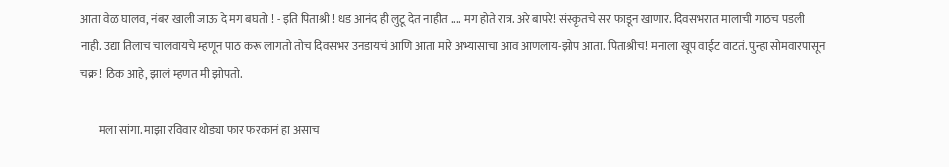आता वेळ घालव, नंबर खाली जाऊ दे मग बघतो ! - इति पिताश्री ! धड आनंद ही लुटू देत नाहीत .... मग होते रात्र. अरे बापरे! संस्कृतचे सर फाडून खाणार. दिवसभरात मालाची गाठच पडली नाही. उद्या तिलाच चालवायचे म्हणून पाठ करू लागतो तोच दिवसभर उनडायचं आणि आता मारे अभ्यासाचा आव आणलाय-झोप आता. पिताश्रीच! मनाला खूप वाईट वाटतं. पुन्हा सोमवारपासून चक्र ! ठिक आहे, झालं म्हणत मी झोपतो.

        मला सांगा. माझा रविवार थोड्या फार फरकानं हा असाच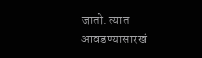जातो. त्यात आवडण्यासारखं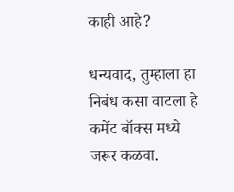काही आहे?

धन्यवाद, तुम्हाला हा निबंध कसा वाटला हे कमेंट बॉक्स मध्ये जरूर कळवा.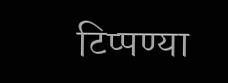टिप्पण्या